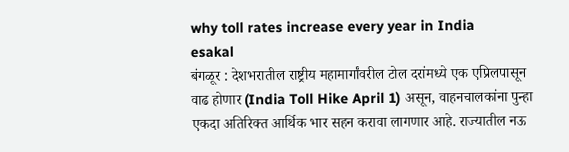why toll rates increase every year in India
esakal
बंगळूर : देशभरातील राष्ट्रीय महामार्गांवरील टोल दरांमध्ये एक एप्रिलपासून वाढ होणार (India Toll Hike April 1) असून, वाहनचालकांना पुन्हा एकदा अतिरिक्त आर्थिक भार सहन करावा लागणार आहे. राज्यातील नऊ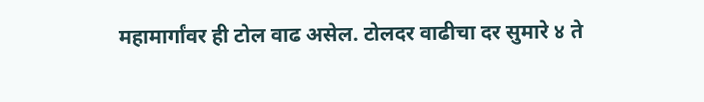महामार्गांवर ही टोल वाढ असेल. टोलदर वाढीचा दर सुमारे ४ ते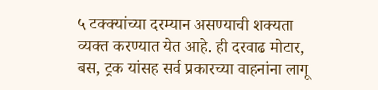५ टक्क्यांच्या दरम्यान असण्याची शक्यता व्यक्त करण्यात येत आहे. ही दरवाढ मोटार, बस, ट्रक यांसह सर्व प्रकारच्या वाहनांना लागू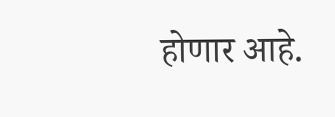होणार आहे.